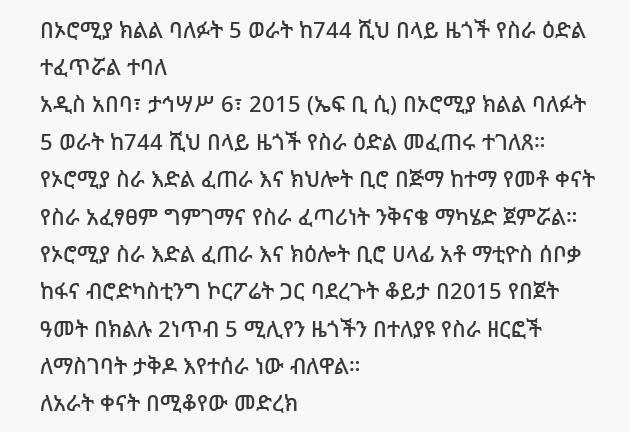በኦሮሚያ ክልል ባለፉት 5 ወራት ከ744 ሺህ በላይ ዜጎች የስራ ዕድል ተፈጥሯል ተባለ
አዲስ አበባ፣ ታኅሣሥ 6፣ 2015 (ኤፍ ቢ ሲ) በኦሮሚያ ክልል ባለፉት 5 ወራት ከ744 ሺህ በላይ ዜጎች የስራ ዕድል መፈጠሩ ተገለጸ።
የኦሮሚያ ስራ እድል ፈጠራ እና ክህሎት ቢሮ በጅማ ከተማ የመቶ ቀናት የስራ አፈፃፀም ግምገማና የስራ ፈጣሪነት ንቅናቄ ማካሄድ ጀምሯል።
የኦሮሚያ ስራ እድል ፈጠራ እና ክዕሎት ቢሮ ሀላፊ አቶ ማቲዮስ ሰቦቃ ከፋና ብሮድካስቲንግ ኮርፖሬት ጋር ባደረጉት ቆይታ በ2015 የበጀት ዓመት በክልሉ 2ነጥብ 5 ሚሊየን ዜጎችን በተለያዩ የስራ ዘርፎች ለማስገባት ታቅዶ እየተሰራ ነው ብለዋል።
ለአራት ቀናት በሚቆየው መድረክ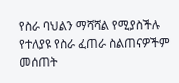የስራ ባህልን ማሻሻል የሚያስችሉ የተለያዩ የስራ ፈጠራ ስልጠናዎችም መሰጠት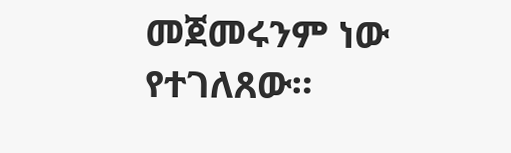መጀመሩንም ነው የተገለጸው።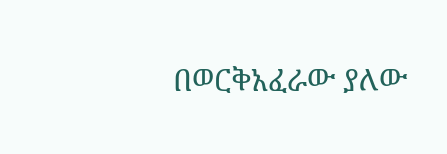በወርቅአፈራው ያለው